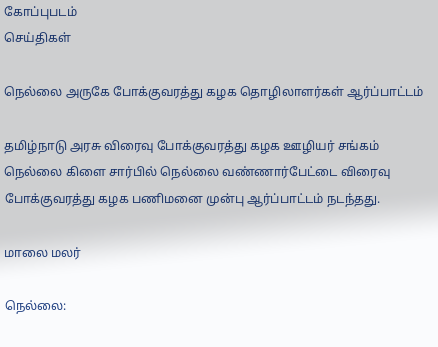கோப்புபடம்
செய்திகள்

நெல்லை அருகே போக்குவரத்து கழக தொழிலாளர்கள் ஆர்ப்பாட்டம்

தமிழ்நாடு அரசு விரைவு போக்குவரத்து கழக ஊழியர் சங்கம் நெல்லை கிளை சார்பில் நெல்லை வண்ணார்பேட்டை விரைவு போக்குவரத்து கழக பணிமனை முன்பு ஆர்ப்பாட்டம் நடந்தது.

மாலை மலர்

நெல்லை: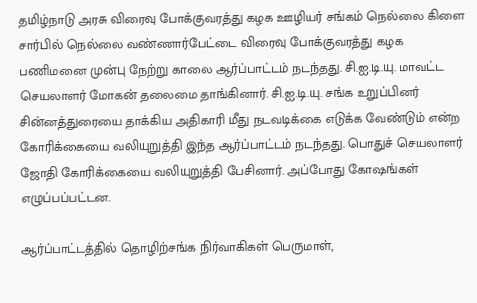தமிழ்நாடு அரசு விரைவு போக்குவரத்து கழக ஊழியர் சங்கம் நெல்லை கிளை சார்பில் நெல்லை வண்ணார்பேட்டை விரைவு போக்குவரத்து கழக பணிமனை முன்பு நேற்று காலை ஆர்ப்பாட்டம் நடந்தது. சி.ஐ.டி.யு. மாவட்ட செயலாளர் மோகன் தலைமை தாங்கினார். சி.ஐ.டி.யு. சங்க உறுப்பினர் சின்னத்துரையை தாக்கிய அதிகாரி மீது நடவடிக்கை எடுக்க வேண்டும் என்ற கோரிக்கையை வலியுறுத்தி இந்த ஆர்ப்பாட்டம் நடந்தது. பொதுச் செயலாளர் ஜோதி கோரிக்கையை வலியுறுத்தி பேசினார். அப்போது கோஷங்கள் எழுப்பப்பட்டன.

ஆர்ப்பாட்டத்தில் தொழிற்சங்க நிர்வாகிகள் பெருமாள்,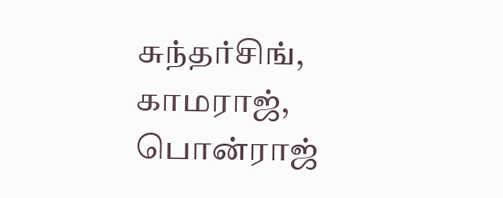சுந்தர்சிங், காமராஜ், பொன்ராஜ்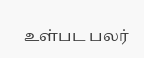உள்பட பலர்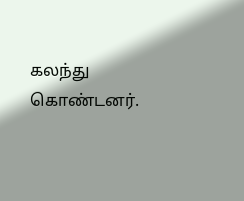கலந்து கொண்டனர்.